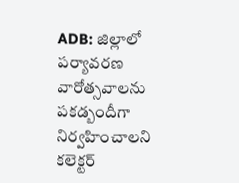ADB: జిల్లాలో పర్యావరణ వారోత్సవాలను పకడ్బందీగా నిర్వహించాలని కలెక్టర్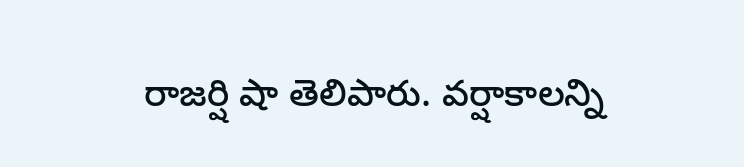రాజర్షి షా తెలిపారు. వర్షాకాలన్ని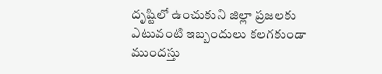దృష్టిలో ఉంచుకుని జిల్లా ప్రజలకు ఎటువంటి ఇబ్బందులు కలగకుండా ముందస్తు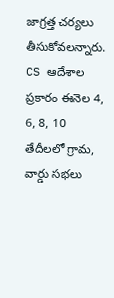జాగ్రత్త చర్యలు తీసుకోవలన్నారు. CS ఆదేశాల ప్రకారం ఈనెల 4, 6, 8, 10 తేదీలలో గ్రామ, వార్డు సభలు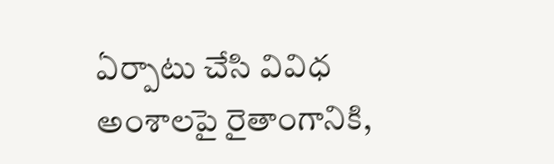ఏర్పాటు చేసి వివిధ అంశాలపై రైతాంగానికి,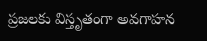ప్రజలకు విస్తృతంగా అవగాహన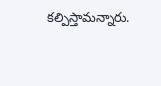కల్పిస్తామన్నారు.